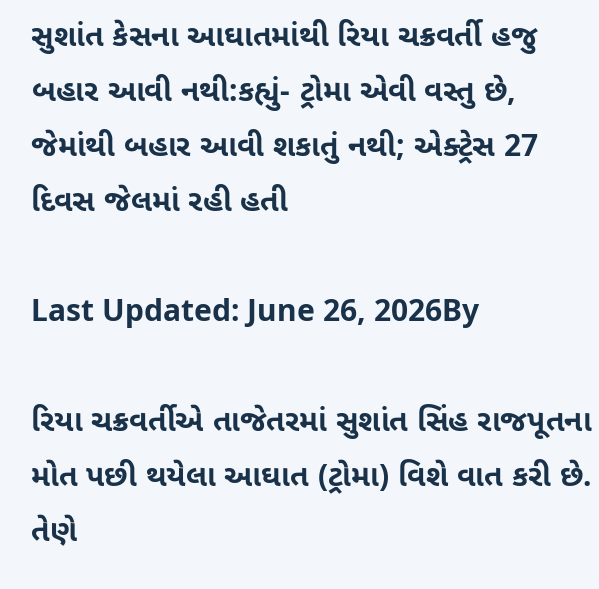સુશાંત કેસના આઘાતમાંથી રિયા ચક્રવર્તી હજુ બહાર આવી નથી:કહ્યું- ટ્રોમા એવી વસ્તુ છે, જેમાંથી બહાર આવી શકાતું નથી; એક્ટ્રેસ 27 દિવસ જેલમાં રહી હતી

Last Updated: June 26, 2026By

રિયા ચક્રવર્તીએ તાજેતરમાં સુશાંત સિંહ રાજપૂતના મોત પછી થયેલા આઘાત (ટ્રોમા) વિશે વાત કરી છે. તેણે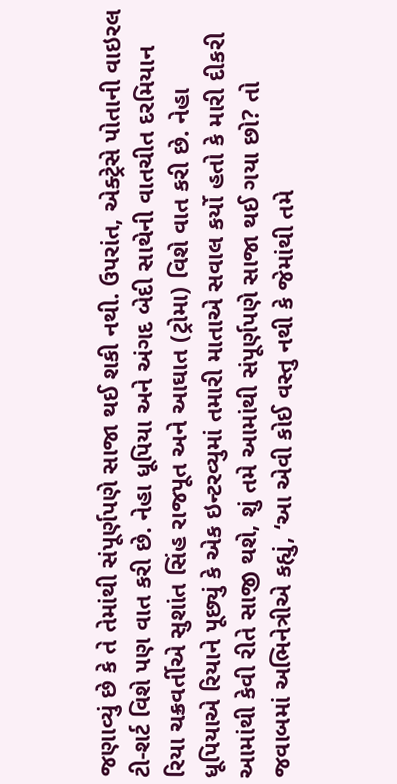જણાવ્યું છે કે તે તેમાંથી સંપૂર્ણપણે સાજા થઈ શકી નથી. ઉપરાંત, એક્ટ્રેસે પોતાની વાઇરલ ટી-શર્ટ વિશે પણ વાત કરી છે. નેહા ધૂપિયા અને અંગદ બેદી સાથેની વાતચીત દરમિયાન રિયા ચક્રવર્તીએ સુશાંત સિંહ રાજપૂત અને આઘાત (ટ્રોમા) વિશે વાત કરી છે. નેહા ધૂપિયાએ રિયાને પૂછ્યું કે એક ઇન્ટરવ્યુમાં તમારી માતાએ સવાલ કર્યો હતો કે મારી દીકરી આમાંથી કેવી રીતે સાજી થશે, શું તમે આમાંથી સંપૂર્ણપણે સાજા થઈ ગયા છો? તો જવાબમાં અભિનેત્રીએ કહ્યું, ‘આ એવી કોઈ વસ્તુ નથી કે જેમાંથી તમે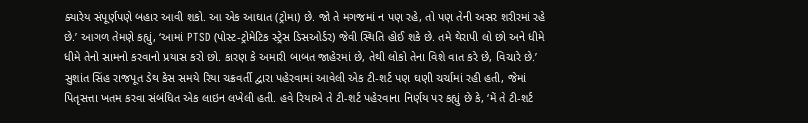ક્યારેય સંપૂર્ણપણે બહાર આવી શકો. આ એક આઘાત (ટ્રોમા) છે. જો તે મગજમાં ન પણ રહે, તો પણ તેની અસર શરીરમાં રહે છે.’ આગળ તેમણે કહ્યું, ‘આમાં PTSD (પોસ્ટ-ટ્રોમેટિક સ્ટ્રેસ ડિસઓર્ડર) જેવી સ્થિતિ હોઈ શકે છે. તમે થેરાપી લો છો અને ધીમે ધીમે તેનો સામનો કરવાનો પ્રયાસ કરો છો. કારણ કે અમારી બાબત જાહેરમાં છે, તેથી લોકો તેના વિશે વાત કરે છે, વિચારે છે.’ સુશાંત સિંહ રાજપૂત ડેથ કેસ સમયે રિયા ચક્રવર્તી દ્વારા પહેરવામાં આવેલી એક ટી-શર્ટ પણ ઘણી ચર્ચામાં રહી હતી, જેમાં પિતૃસત્તા ખતમ કરવા સંબંધિત એક લાઇન લખેલી હતી. હવે રિયાએ તે ટી-શર્ટ પહેરવાના નિર્ણય પર કહ્યું છે કે, ‘મેં તે ટી-શર્ટ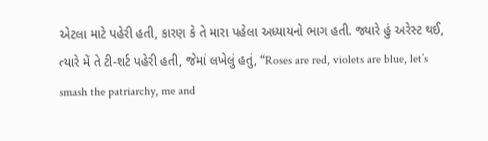એટલા માટે પહેરી હતી, કારણ કે તે મારા પહેલા અધ્યાયનો ભાગ હતી. જ્યારે હું અરેસ્ટ થઈ, ત્યારે મેં તે ટી-શર્ટ પહેરી હતી, જેમાં લખેલું હતું, “Roses are red, violets are blue, let’s smash the patriarchy, me and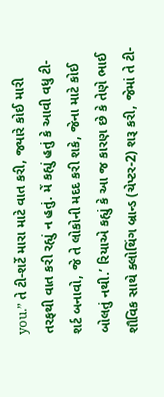you.” તે ટી-શર્ટે મારા માટે વાત કરી, જ્યારે કોઈ મારી તરફથી વાત કરી રહ્યું ન હતું. મેં કહ્યું હતું કે આવી વધુ ટી-શર્ટ બનાવો, જે તે લોકોની મદદ કરી શકે, જેના માટે કોઈ બોલતું નથી.’ રિયાએ કહ્યું કે આ જ કારણ છે કે તેણે ભાઈ શૌવિક સાથે ક્લોથિંગ બ્રાન્ડ (ચેપ્ટર-2) શરૂ કરી, જેમાં તે ટી-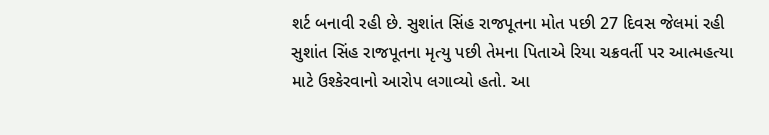શર્ટ બનાવી રહી છે. સુશાંત સિંહ રાજપૂતના મોત પછી 27 દિવસ જેલમાં રહી સુશાંત સિંહ રાજપૂતના મૃત્યુ પછી તેમના પિતાએ રિયા ચક્રવર્તી પર આત્મહત્યા માટે ઉશ્કેરવાનો આરોપ લગાવ્યો હતો. આ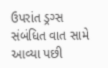ઉપરાંત ડ્રગ્સ સંબંધિત વાત સામે આવ્યા પછી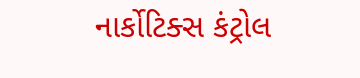નાર્કોટિક્સ કંટ્રોલ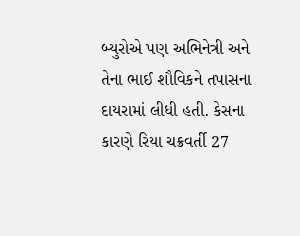બ્યુરોએ પણ અભિનેત્રી અને તેના ભાઈ શૌવિકને તપાસના દાયરામાં લીધી હતી. કેસના કારણે રિયા ચક્રવર્તી 27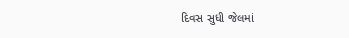દિવસ સુધી જેલમાં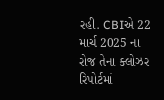રહી. CBIએ 22 માર્ચ 2025 ના રોજ તેના ક્લોઝર રિપોર્ટમાં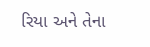રિયા અને તેના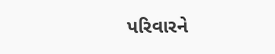પરિવારને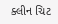ક્લીન ચિટ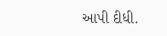આપી દીધી.